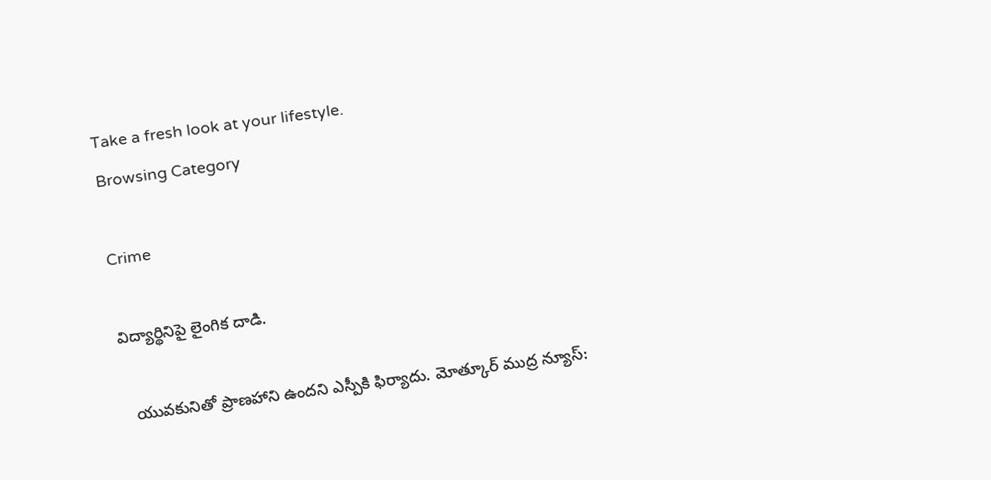Take a fresh look at your lifestyle.
Browsing Category

Crime

విద్యార్థినిపై లైంగిక దాడి.

  యువకునితో ప్రాణహాని ఉందని ఎస్పీకి ఫిర్యాదు. మోత్కూర్ ముద్ర న్యూస్: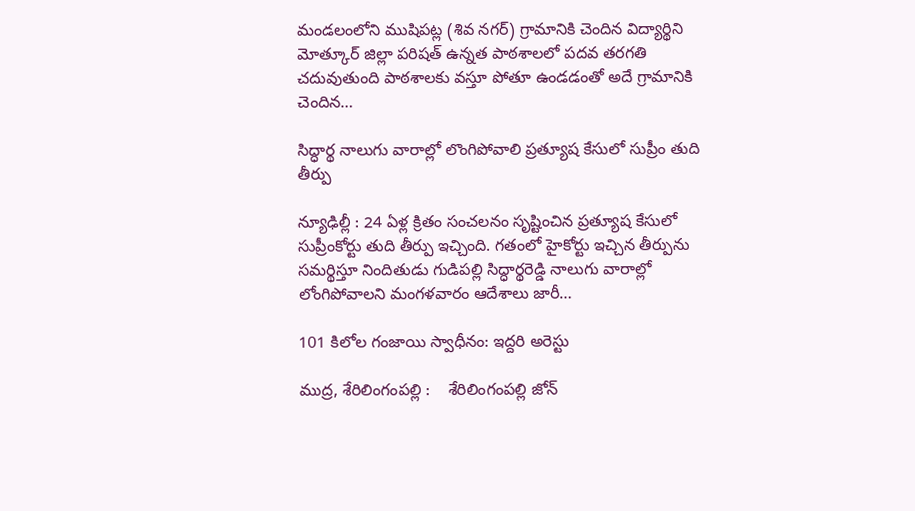మండలంలోని ముషిపట్ల (శివ నగర్) గ్రామానికి చెందిన విద్యార్థిని మోత్కూర్ జిల్లా పరిషత్ ఉన్నత పాఠశాలలో పదవ తరగతి చదువుతుంది పాఠశాలకు వస్తూ పోతూ ఉండడంతో అదే గ్రామానికి చెందిన…

సిద్ధార్థ నాలుగు వారాల్లో లొంగిపోవాలి ప్రత్యూష కేసులో సుప్రీం తుది తీర్పు

న్యూఢిల్లీ : 24 ఏళ్ల క్రితం సంచలనం సృష్టించిన ప్రత్యూష కేసులో సుప్రీంకోర్టు తుది తీర్పు ఇచ్చింది. గతంలో హైకోర్టు ఇచ్చిన తీర్పును సమర్థిస్తూ నిందితుడు గుడిపల్లి సిద్ధార్థరెడ్డి నాలుగు వారాల్లో లోంగిపోవాలని మంగళవారం ఆదేశాలు జారీ…

101 కిలోల గంజాయి స్వాధీనం: ఇద్దరి అరెస్టు

ముద్ర, శేరిలింగంపల్లి :    శేరిలింగంపల్లి జోన్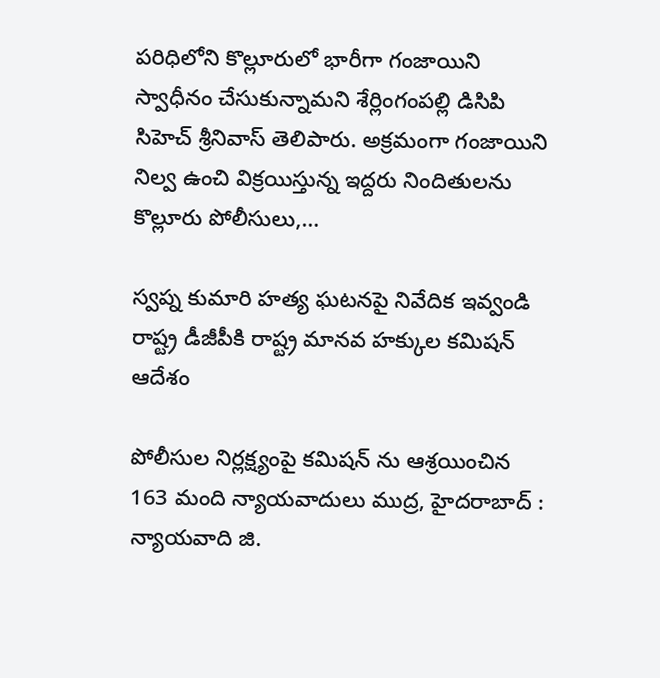పరిధిలోని కొల్లూరులో భారీగా గంజాయిని స్వాధీనం చేసుకున్నామని శేర్లింగంపల్లి డిసిపి సిహెచ్ శ్రీనివాస్ తెలిపారు. అక్రమంగా గంజాయిని నిల్వ ఉంచి విక్రయిస్తున్న ఇద్దరు నిందితులను కొల్లూరు పోలీసులు,…

స్వప్న కుమారి హత్య ఘటనపై నివేదిక ఇవ్వండి రాష్ట్ర డీజీపీకి రాష్ట్ర మానవ హక్కుల కమిషన్ ఆదేశం

పోలీసుల నిర్లక్ష్యంపై కమిషన్ ను ఆశ్రయించిన 163 మంది న్యాయవాదులు ముద్ర, హైదరాబాద్ : న్యాయవాది జి.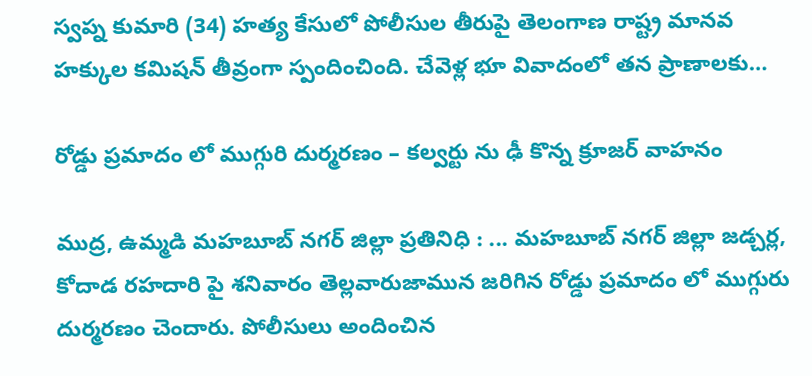స్వప్న కుమారి (34) హత్య కేసులో పోలీసుల తీరుపై తెలంగాణ రాష్ట్ర మానవ హక్కుల కమిషన్ తీవ్రంగా స్పందించింది. చేవెళ్ల భూ వివాదంలో తన ప్రాణాలకు…

రోడ్డు ప్రమాదం లో ముగ్గురి దుర్మరణం – కల్వర్టు ను ఢీ కొన్న క్రూజర్ వాహనం

ముద్ర, ఉమ్మడి మహబూబ్ నగర్ జిల్లా ప్రతినిధి : ... మహబూబ్ నగర్ జిల్లా జడ్చర్ల, కోదాడ రహదారి పై శనివారం తెల్లవారుజామున జరిగిన రోడ్డు ప్రమాదం లో ముగ్గురు దుర్మరణం చెందారు. పోలీసులు అందించిన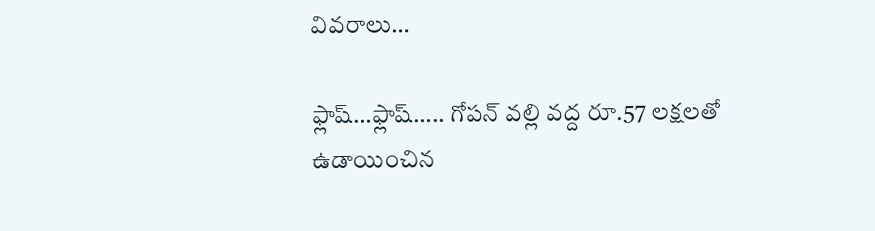వివరాలు…

ఫ్లాష్…ఫ్లాష్….. గోపన్ వల్లి వద్ద రూ.57 లక్షలతో ఉడాయించిన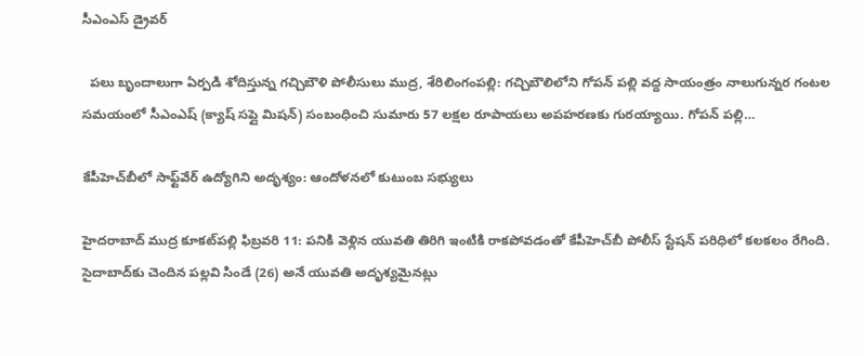సీఎంఎస్ డ్రైవర్

  పలు బృందాలుగా ఏర్పడి శోదిస్తున్న గచ్చిబౌళి పోలీసులు ముద్ర, శేరిలింగంపల్లి: గచ్చిబౌలిలోని గోపన్ పల్లి వద్ద సాయంత్రం నాలుగున్నర గంటల సమయంలో సీఎంఎష్ (క్యాష్ సప్లై మిషన్) సంబంధించి సుమారు 57 లక్షల రూపాయలు అపహరణకు గురయ్యాయి. గోపన్ పల్లి…

కేపీహెచ్‌బీలో సాఫ్ట్‌వేర్ ఉద్యోగిని అదృశ్యం: ఆందోళనలో కుటుంబ సభ్యులు

హైదరాబాద్ ముద్ర కూకట్‌పల్లి ఫిబ్రవరి 11: పనికి వెళ్లిన యువతి తిరిగి ఇంటికి రాకపోవడంతో కేపీహెచ్‌బీ పోలీస్ స్టేషన్ పరిధిలో కలకలం రేగింది. సైదాబాద్‌కు చెందిన పల్లవి సిండే (26) అనే యువతి అదృశ్యమైనట్లు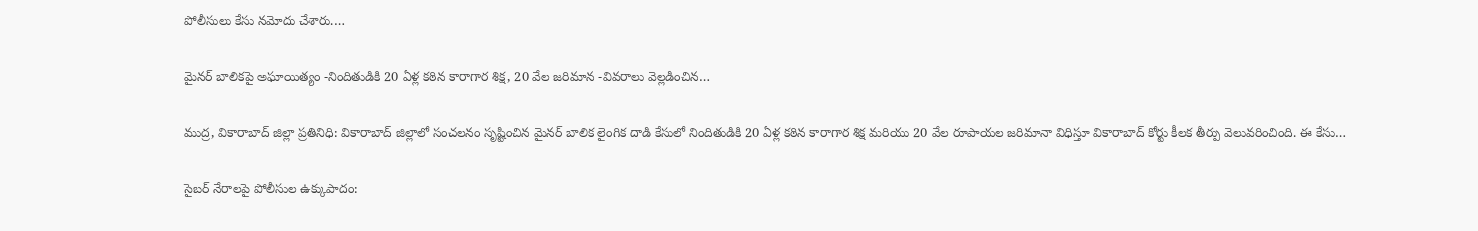పోలీసులు కేసు నమోదు చేశారు.…

మైనర్ బాలికపై అఘాయిత్యం -నిందితుడికి 20 ఏళ్ల కఠిన కారాగార శిక్ష, 20 వేల జరిమాన -వివరాలు వెల్లడించిన…

ముద్ర, వికారాబాద్ జిల్లా ప్రతినిధి: వికారాబాద్ జిల్లాలో సంచలనం సృష్టించిన మైనర్ బాలిక లైంగిక దాడి కేసులో నిందితుడికి 20 ఏళ్ల కఠిన కారాగార శిక్ష మరియు 20 వేల రూపాయల జరిమానా విధిస్తూ వికారాబాద్ కోర్టు కీలక తీర్పు వెలువరించింది. ఈ కేసు…

సైబర్ నేరాలపై పోలీసుల ఉక్కుపాదం: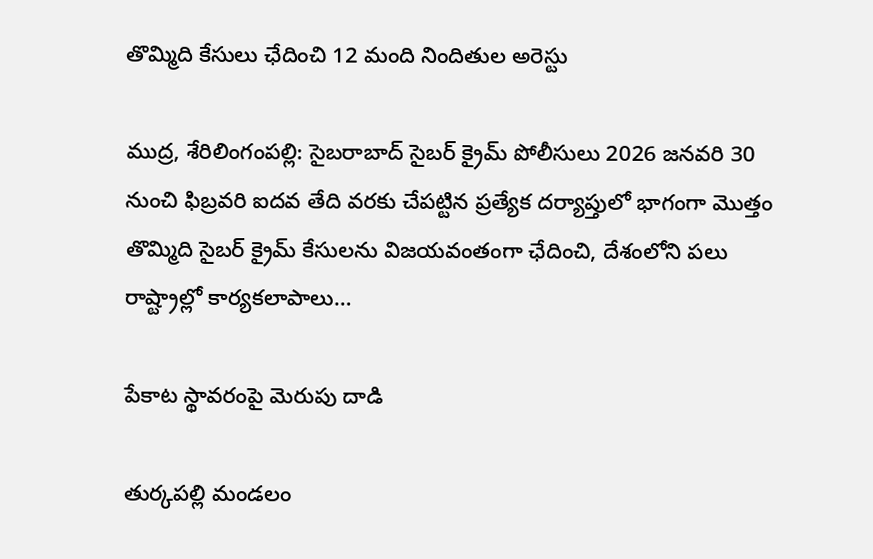తొమ్మిది కేసులు ఛేదించి 12 మంది నిందితుల అరెస్టు

ముద్ర, శేరిలింగంపల్లి: సైబరాబాద్ సైబర్ క్రైమ్ పోలీసులు 2026 జనవరి 30 నుంచి ఫిబ్రవరి ఐదవ తేది వరకు చేపట్టిన ప్రత్యేక దర్యాప్తులో భాగంగా మొత్తం తొమ్మిది సైబర్ క్రైమ్ కేసులను విజయవంతంగా ఛేదించి, దేశంలోని పలు రాష్ట్రాల్లో కార్యకలాపాలు…

పేకాట స్థావరంపై మెరుపు దాడి

తుర్కపల్లి మండలం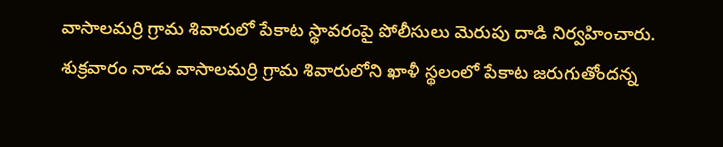వాసాలమర్రి గ్రామ శివారులో పేకాట స్థావరంపై పోలీసులు మెరుపు దాడి నిర్వహించారు. శుక్రవారం నాడు వాసాలమర్రి గ్రామ శివారులోని ఖాళీ స్థలంలో పేకాట జరుగుతోందన్న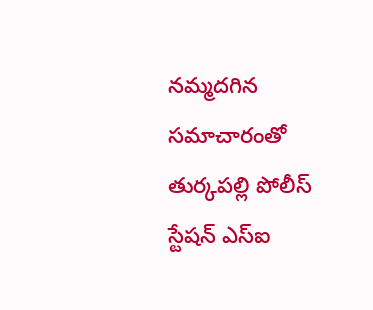నమ్మదగిన సమాచారంతో తుర్కపల్లి పోలీస్ స్టేషన్ ఎస్‌ఐ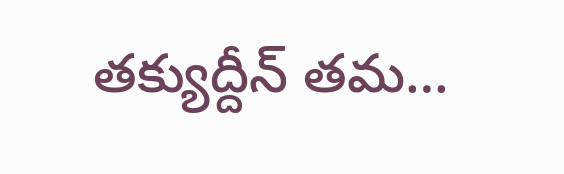తక్యుద్దీన్ తమ…